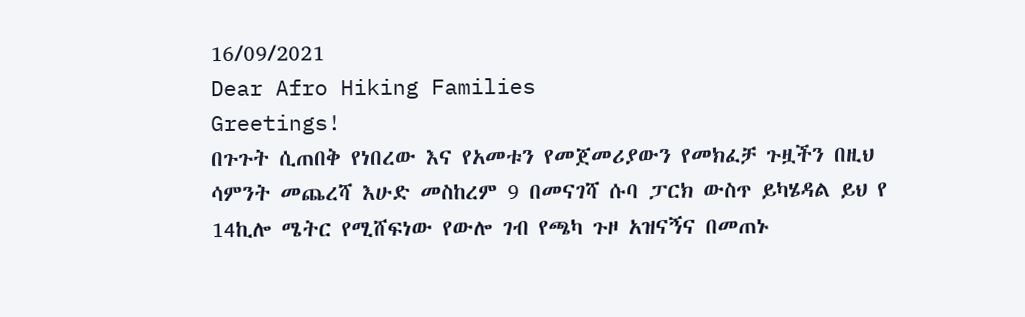16/09/2021
Dear Afro Hiking Families
Greetings!
በጉጉት ሲጠበቅ የነበረው እና የአመቱን የመጀመሪያውን የመክፈቻ ጉዟችን በዚህ ሳምንት መጨረሻ እሁድ መስከረም 9 በመናገሻ ሱባ ፓርክ ውስጥ ይካሄዳል ይህ የ 14ኪሎ ሜትር የሚሸፍነው የውሎ ገብ የጫካ ጉዞ አዝናኝና በመጠኑ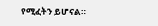የሚፈትን ይሆናል።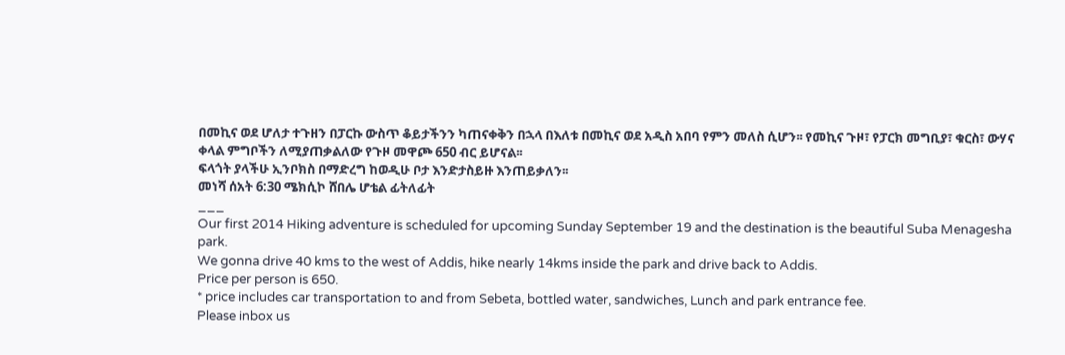በመኪና ወደ ሆለታ ተጉዘን በፓርኩ ውስጥ ቆይታችንን ካጠናቀቅን በኋላ በእለቱ በመኪና ወደ አዲስ አበባ የምን መለስ ሲሆን፡፡ የመኪና ጉዞ፣ የፓርክ መግቢያ፣ ቁርስ፣ ውሃና ቀላል ምግቦችን ለሚያጠቃልለው የጉዞ መዋጮ 650 ብር ይሆናል፡፡
ፍላጎት ያላችሁ ኢንቦክስ በማድረግ ከወዲሁ ቦታ እንድታስይዙ እንጠይቃለን፡፡
መነሻ ሰአት 6:30 ሜክሲኮ ሸበሌ ሆቴል ፊትለፊት
___
Our first 2014 Hiking adventure is scheduled for upcoming Sunday September 19 and the destination is the beautiful Suba Menagesha park.
We gonna drive 40 kms to the west of Addis, hike nearly 14kms inside the park and drive back to Addis.
Price per person is 650.
* price includes car transportation to and from Sebeta, bottled water, sandwiches, Lunch and park entrance fee.
Please inbox us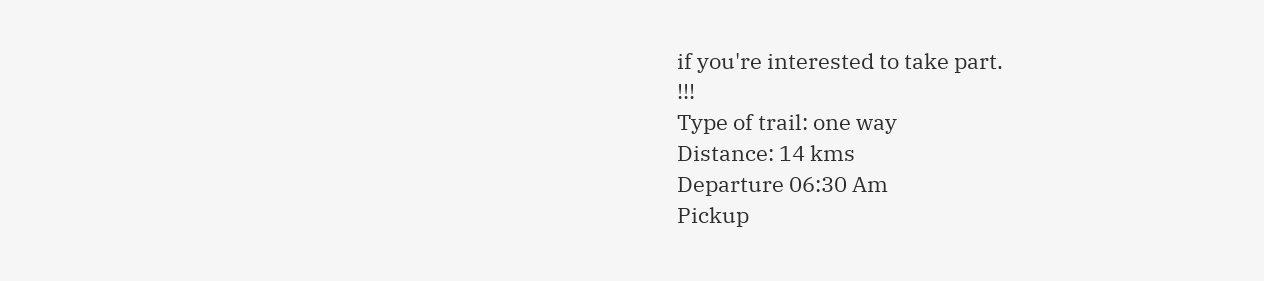if you're interested to take part.
!!!
Type of trail: one way
Distance: 14 kms
Departure 06:30 Am
Pickup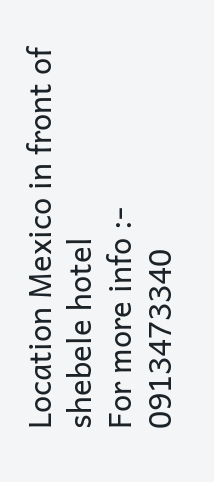Location Mexico in front of shebele hotel
For more info :- 0913473340